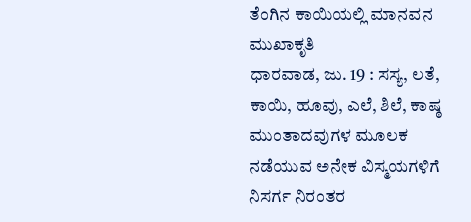ತೆಂಗಿನ ಕಾಯಿಯಲ್ಲಿ ಮಾನವನ ಮುಖಾಕೃತಿ
ಧಾರವಾಡ, ಜು. 19 : ಸಸ್ಯ, ಲತೆ, ಕಾಯಿ, ಹೂವು, ಎಲೆ, ಶಿಲೆ, ಕಾಷ್ಠ ಮುಂತಾದವುಗಳ ಮೂಲಕ ನಡೆಯುವ ಅನೇಕ ವಿಸ್ಮಯಗಳಿಗೆ ನಿಸರ್ಗ ನಿರಂತರ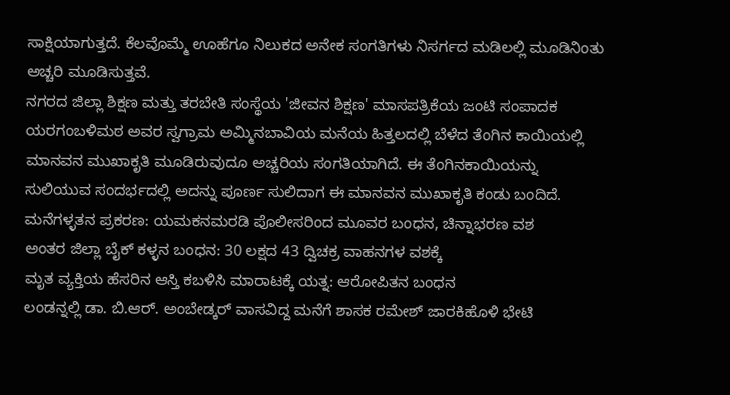ಸಾಕ್ಷಿಯಾಗುತ್ತದೆ. ಕೆಲವೊಮ್ಮೆ ಊಹೆಗೂ ನಿಲುಕದ ಅನೇಕ ಸಂಗತಿಗಳು ನಿಸರ್ಗದ ಮಡಿಲಲ್ಲಿ ಮೂಡಿನಿಂತು ಅಚ್ಚರಿ ಮೂಡಿಸುತ್ತವೆ.
ನಗರದ ಜಿಲ್ಲಾ ಶಿಕ್ಷಣ ಮತ್ತು ತರಬೇತಿ ಸಂಸ್ಥೆಯ 'ಜೀವನ ಶಿಕ್ಷಣ' ಮಾಸಪತ್ರಿಕೆಯ ಜಂಟಿ ಸಂಪಾದಕ ಯರಗಂಬಳಿಮಠ ಅವರ ಸ್ವಗ್ರಾಮ ಅಮ್ಮಿನಬಾವಿಯ ಮನೆಯ ಹಿತ್ತಲದಲ್ಲಿ ಬೆಳೆದ ತೆಂಗಿನ ಕಾಯಿಯಲ್ಲಿ ಮಾನವನ ಮುಖಾಕೃತಿ ಮೂಡಿರುವುದೂ ಅಚ್ಚರಿಯ ಸಂಗತಿಯಾಗಿದೆ. ಈ ತೆಂಗಿನಕಾಯಿಯನ್ನು ಸುಲಿಯುವ ಸಂದರ್ಭದಲ್ಲಿ ಅದನ್ನು ಪೂರ್ಣ ಸುಲಿದಾಗ ಈ ಮಾನವನ ಮುಖಾಕೃತಿ ಕಂಡು ಬಂದಿದೆ.
ಮನೆಗಳ್ಳತನ ಪ್ರಕರಣ: ಯಮಕನಮರಡಿ ಪೊಲೀಸರಿಂದ ಮೂವರ ಬಂಧನ, ಚಿನ್ನಾಭರಣ ವಶ
ಅಂತರ ಜಿಲ್ಲಾ ಬೈಕ್ ಕಳ್ಳನ ಬಂಧನ: 30 ಲಕ್ಷದ 43 ದ್ವಿಚಕ್ರ ವಾಹನಗಳ ವಶಕ್ಕೆ
ಮೃತ ವ್ಯಕ್ತಿಯ ಹೆಸರಿನ ಆಸ್ತಿ ಕಬಳಿಸಿ ಮಾರಾಟಕ್ಕೆ ಯತ್ನ: ಆರೋಪಿತನ ಬಂಧನ
ಲಂಡನ್ನಲ್ಲಿ ಡಾ. ಬಿ.ಆರ್. ಅಂಬೇಡ್ಕರ್ ವಾಸವಿದ್ದ ಮನೆಗೆ ಶಾಸಕ ರಮೇಶ್ ಜಾರಕಿಹೊಳಿ ಭೇಟಿ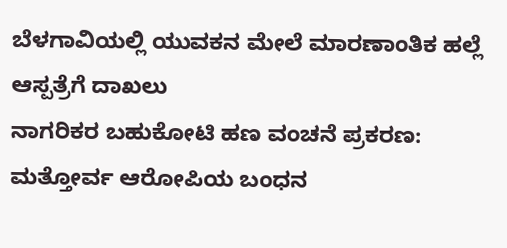ಬೆಳಗಾವಿಯಲ್ಲಿ ಯುವಕನ ಮೇಲೆ ಮಾರಣಾಂತಿಕ ಹಲ್ಲೆ ಆಸ್ಪತ್ರೆಗೆ ದಾಖಲು
ನಾಗರಿಕರ ಬಹುಕೋಟಿ ಹಣ ವಂಚನೆ ಪ್ರಕರಣ: ಮತ್ತೋರ್ವ ಆರೋಪಿಯ ಬಂಧನ